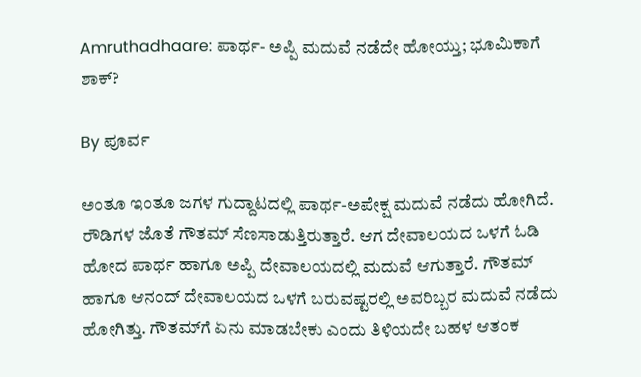Amruthadhaare: ಪಾರ್ಥ- ಅಪ್ಪಿ ಮದುವೆ ನಡೆದೇ ಹೋಯ್ತು; ಭೂಮಿಕಾಗೆ ಶಾಕ್?

By ಪೂರ್ವ

ಅಂತೂ ಇಂತೂ ಜಗಳ ಗುದ್ದಾಟದಲ್ಲಿ ಪಾರ್ಥ-ಅಪೇಕ್ಷ ಮದುವೆ ನಡೆದು ಹೋಗಿದೆ. ರೌಡಿಗಳ ಜೊತೆ ಗೌತಮ್ ಸೆಣಸಾಡುತ್ತಿರುತ್ತಾರೆ. ಆಗ ದೇವಾಲಯದ ಒಳಗೆ ಓಡಿ ಹೋದ ಪಾರ್ಥ ಹಾಗೂ ಅಪ್ಪಿ ದೇವಾಲಯದಲ್ಲಿ ಮದುವೆ ಆಗುತ್ತಾರೆ. ಗೌತಮ್ ಹಾಗೂ ಆನಂದ್ ದೇವಾಲಯದ ಒಳಗೆ ಬರುವಷ್ಟರಲ್ಲಿ ಅವರಿಬ್ಬರ ಮದುವೆ ನಡೆದು ಹೋಗಿತ್ತು. ಗೌತಮ್‌ಗೆ ಏನು ಮಾಡಬೇಕು ಎಂದು ತಿಳಿಯದೇ ಬಹಳ ಆತಂಕ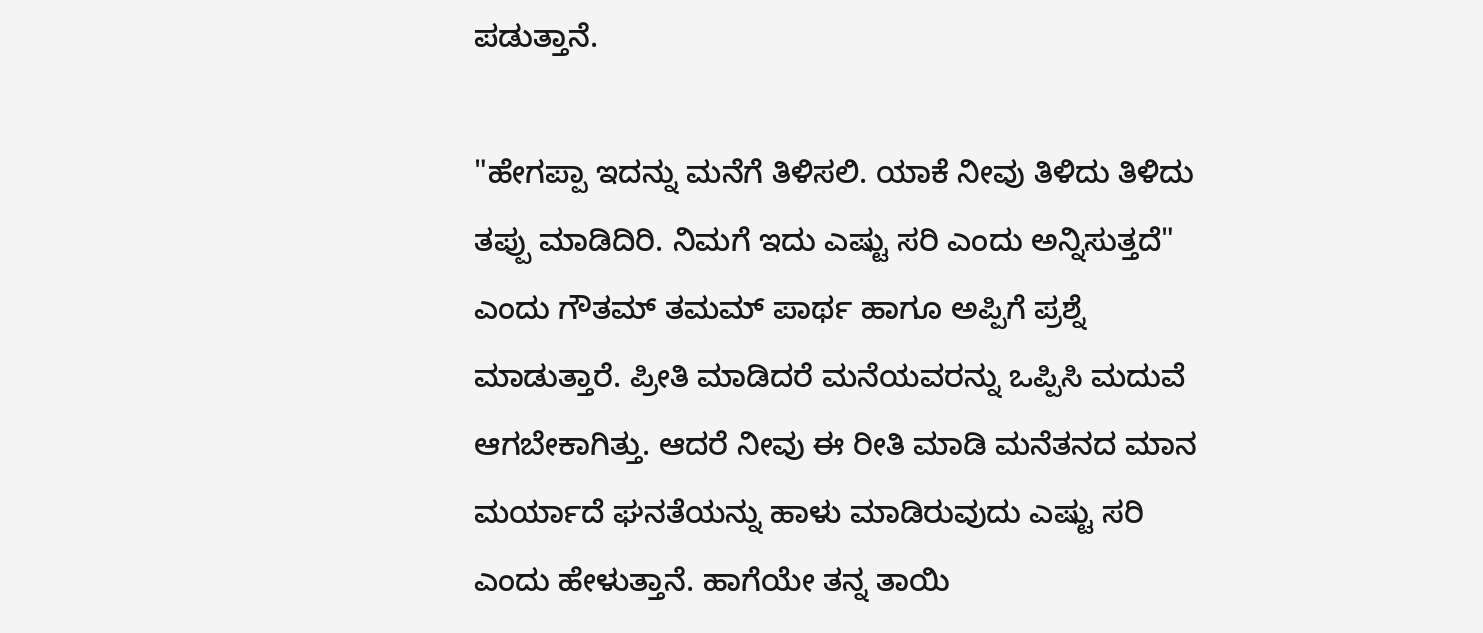ಪಡುತ್ತಾನೆ.

"ಹೇಗಪ್ಪಾ ಇದನ್ನು ಮನೆಗೆ ತಿಳಿಸಲಿ. ಯಾಕೆ ನೀವು ತಿಳಿದು ತಿಳಿದು ತಪ್ಪು ಮಾಡಿದಿರಿ. ನಿಮಗೆ ಇದು ಎಷ್ಟು ಸರಿ ಎಂದು ಅನ್ನಿಸುತ್ತದೆ" ಎಂದು ಗೌತಮ್ ತಮಮ್ ಪಾರ್ಥ ಹಾಗೂ ಅಪ್ಪಿಗೆ ಪ್ರಶ್ನೆ ಮಾಡುತ್ತಾರೆ. ಪ್ರೀತಿ ಮಾಡಿದರೆ ಮನೆಯವರನ್ನು ಒಪ್ಪಿಸಿ ಮದುವೆ ಆಗಬೇಕಾಗಿತ್ತು. ಆದರೆ ನೀವು ಈ ರೀತಿ ಮಾಡಿ ಮನೆತನದ ಮಾನ ಮರ್ಯಾದೆ ಘನತೆಯನ್ನು ಹಾಳು ಮಾಡಿರುವುದು ಎಷ್ಟು ಸರಿ ಎಂದು ಹೇಳುತ್ತಾನೆ. ಹಾಗೆಯೇ ತನ್ನ ತಾಯಿ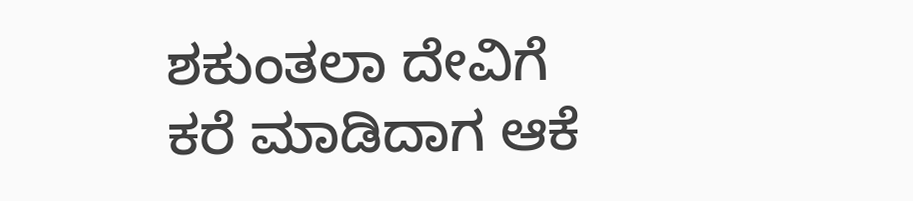ಶಕುಂತಲಾ ದೇವಿಗೆ ಕರೆ ಮಾಡಿದಾಗ ಆಕೆ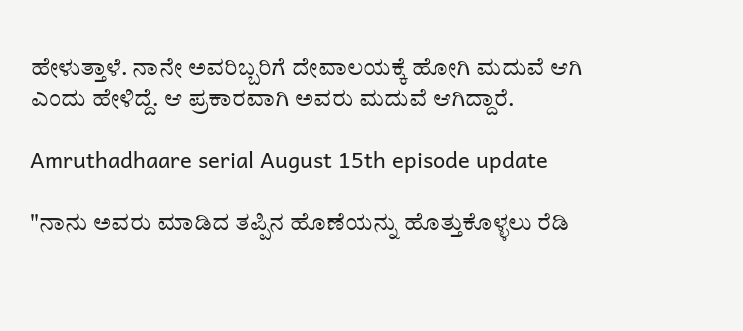ಹೇಳುತ್ತಾಳೆ. ನಾನೇ ಅವರಿಬ್ಬರಿಗೆ ದೇವಾಲಯಕ್ಕೆ ಹೋಗಿ ಮದುವೆ ಆಗಿ ಎಂದು ಹೇಳಿದ್ದೆ. ಆ ಪ್ರಕಾರವಾಗಿ ಅವರು ಮದುವೆ ಆಗಿದ್ದಾರೆ.

Amruthadhaare serial August 15th episode update

"ನಾನು ಅವರು ಮಾಡಿದ ತಪ್ಪಿನ ಹೊಣೆಯನ್ನು ಹೊತ್ತುಕೊಳ್ಳಲು ರೆಡಿ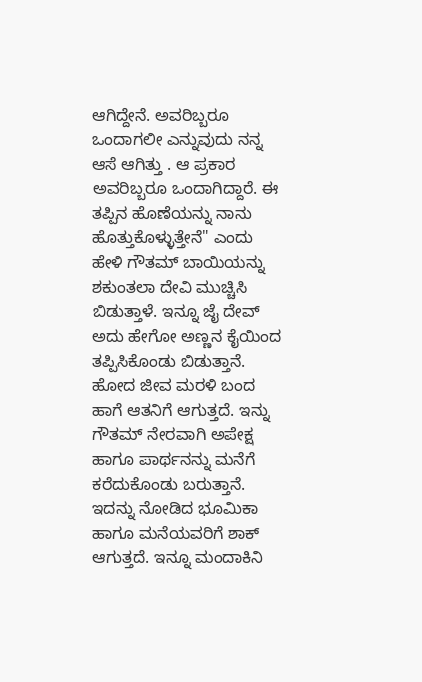ಆಗಿದ್ದೇನೆ. ಅವರಿಬ್ಬರೂ ಒಂದಾಗಲೀ ಎನ್ನುವುದು ನನ್ನ ಆಸೆ ಆಗಿತ್ತು . ಆ ಪ್ರಕಾರ ಅವರಿಬ್ಬರೂ ಒಂದಾಗಿದ್ದಾರೆ. ಈ ತಪ್ಪಿನ ಹೊಣೆಯನ್ನು ನಾನು ಹೊತ್ತುಕೊಳ್ಳುತ್ತೇನೆ" ಎಂದು ಹೇಳಿ ಗೌತಮ್ ಬಾಯಿಯನ್ನು ಶಕುಂತಲಾ ದೇವಿ ಮುಚ್ಚಿಸಿ ಬಿಡುತ್ತಾಳೆ. ಇನ್ನೂ ಜೈ ದೇವ್ ಅದು ಹೇಗೋ ಅಣ್ಣನ ಕೈಯಿಂದ ತಪ್ಪಿಸಿಕೊಂಡು ಬಿಡುತ್ತಾನೆ. ಹೋದ ಜೀವ ಮರಳಿ ಬಂದ ಹಾಗೆ ಆತನಿಗೆ ಆಗುತ್ತದೆ. ಇನ್ನು ಗೌತಮ್ ನೇರವಾಗಿ ಅಪೇಕ್ಷ ಹಾಗೂ ಪಾರ್ಥನನ್ನು ಮನೆಗೆ ಕರೆದುಕೊಂಡು ಬರುತ್ತಾನೆ. ಇದನ್ನು ನೋಡಿದ ಭೂಮಿಕಾ ಹಾಗೂ ಮನೆಯವರಿಗೆ ಶಾಕ್ ಆಗುತ್ತದೆ. ಇನ್ನೂ ಮಂದಾಕಿನಿ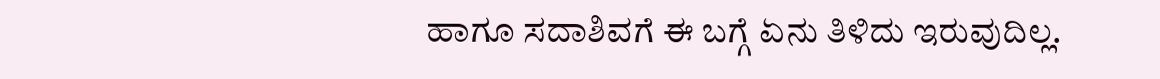ಹಾಗೂ ಸದಾಶಿವಗೆ ಈ ಬಗ್ಗೆ ಏನು ತಿಳಿದು ಇರುವುದಿಲ್ಲ.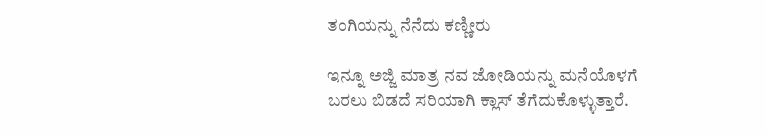ತಂಗಿಯನ್ನು ನೆನೆದು ಕಣ್ಣೀರು

ಇನ್ನೂ ಅಜ್ಜಿ ಮಾತ್ರ ನವ ಜೋಡಿಯನ್ನು ಮನೆಯೊಳಗೆ ಬರಲು ಬಿಡದೆ ಸರಿಯಾಗಿ ಕ್ಲಾಸ್ ತೆಗೆದುಕೊಳ್ಳುತ್ತಾರೆ.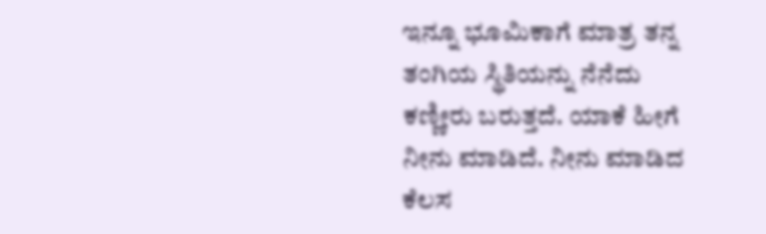ಇನ್ನೂ ಭೂಮಿಕಾಗೆ ಮಾತ್ರ ತನ್ನ ತಂಗಿಯ ಸ್ಥಿತಿಯನ್ನು ನೆನೆದು ಕಣ್ಣೀರು ಬರುತ್ತದೆ. ಯಾಕೆ ಹೀಗೆ ನೀನು ಮಾಡಿದೆ. ನೀನು ಮಾಡಿದ ಕೆಲಸ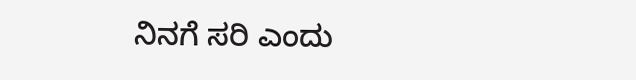ನಿನಗೆ ಸರಿ ಎಂದು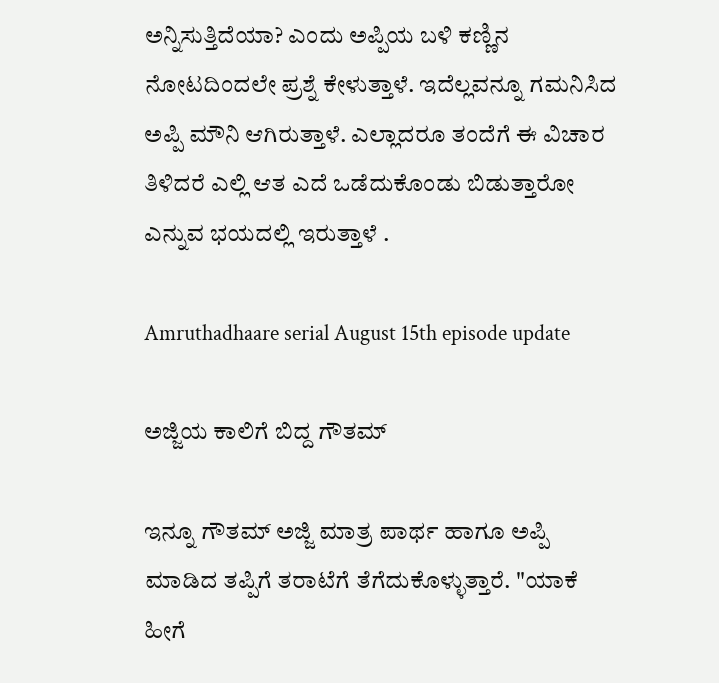ಅನ್ನಿಸುತ್ತಿದೆಯಾ? ಎಂದು ಅಪ್ಪಿಯ ಬಳಿ ಕಣ್ಣಿನ ನೋಟದಿಂದಲೇ ಪ್ರಶ್ನೆ ಕೇಳುತ್ತಾಳೆ. ಇದೆಲ್ಲವನ್ನೂ ಗಮನಿಸಿದ ಅಪ್ಪಿ ಮೌನಿ ಆಗಿರುತ್ತಾಳೆ. ಎಲ್ಲಾದರೂ ತಂದೆಗೆ ಈ ವಿಚಾರ ತಿಳಿದರೆ ಎಲ್ಲಿ ಆತ ಎದೆ ಒಡೆದುಕೊಂಡು ಬಿಡುತ್ತಾರೋ ಎನ್ನುವ ಭಯದಲ್ಲಿ ಇರುತ್ತಾಳೆ .

Amruthadhaare serial August 15th episode update

ಅಜ್ಜಿಯ ಕಾಲಿಗೆ ಬಿದ್ದ ಗೌತಮ್

ಇನ್ನೂ ಗೌತಮ್ ಅಜ್ಜಿ ಮಾತ್ರ ಪಾರ್ಥ ಹಾಗೂ ಅಪ್ಪಿ ಮಾಡಿದ ತಪ್ಪಿಗೆ ತರಾಟೆಗೆ ತೆಗೆದುಕೊಳ್ಳುತ್ತಾರೆ. "ಯಾಕೆ ಹೀಗೆ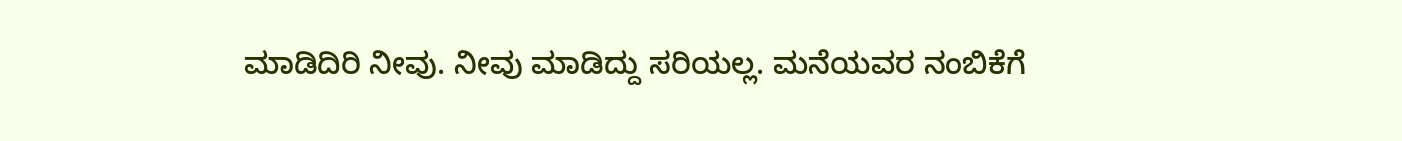ಮಾಡಿದಿರಿ ನೀವು. ನೀವು ಮಾಡಿದ್ದು ಸರಿಯಲ್ಲ. ಮನೆಯವರ ನಂಬಿಕೆಗೆ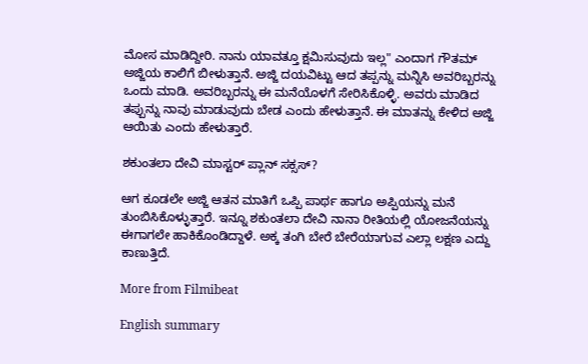ಮೋಸ ಮಾಡಿದ್ದೀರಿ. ನಾನು ಯಾವತ್ತೂ ಕ್ಷಮಿಸುವುದು ಇಲ್ಲ" ಎಂದಾಗ ಗೌತಮ್ ಅಜ್ಜಿಯ ಕಾಲಿಗೆ ಬೀಳುತ್ತಾನೆ. ಅಜ್ಜಿ ದಯವಿಟ್ಟು ಆದ ತಪ್ಪನ್ನು ಮನ್ನಿಸಿ ಅವರಿಬ್ಬರನ್ನು ಒಂದು ಮಾಡಿ. ಅವರಿಬ್ಬರನ್ನು ಈ ಮನೆಯೊಳಗೆ ಸೇರಿಸಿಕೊಳ್ಳಿ. ಅವರು ಮಾಡಿದ ತಪ್ಪುನ್ನು ನಾವು ಮಾಡುವುದು ಬೇಡ ಎಂದು ಹೇಳುತ್ತಾನೆ. ಈ ಮಾತನ್ನು ಕೇಳಿದ ಅಜ್ಜಿ ಆಯಿತು ಎಂದು ಹೇಳುತ್ತಾರೆ.

ಶಕುಂತಲಾ ದೇವಿ ಮಾಸ್ಟರ್ ಪ್ಲಾನ್ ಸಕ್ಸಸ್?

ಆಗ ಕೂಡಲೇ ಅಜ್ಜಿ ಆತನ ಮಾತಿಗೆ ಒಪ್ಪಿ ಪಾರ್ಥ ಹಾಗೂ ಅಪ್ಪಿಯನ್ನು ಮನೆ ತುಂಬಿಸಿಕೊಳ್ಳುತ್ತಾರೆ. ಇನ್ನೂ ಶಕುಂತಲಾ ದೇವಿ ನಾನಾ ರೀತಿಯಲ್ಲಿ ಯೋಜನೆಯನ್ನು ಈಗಾಗಲೇ ಹಾಕಿಕೊಂಡಿದ್ದಾಳೆ. ಅಕ್ಕ ತಂಗಿ ಬೇರೆ ಬೇರೆಯಾಗುವ ಎಲ್ಲಾ ಲಕ್ಷಣ ಎದ್ದು ಕಾಣುತ್ತಿದೆ.

More from Filmibeat

English summary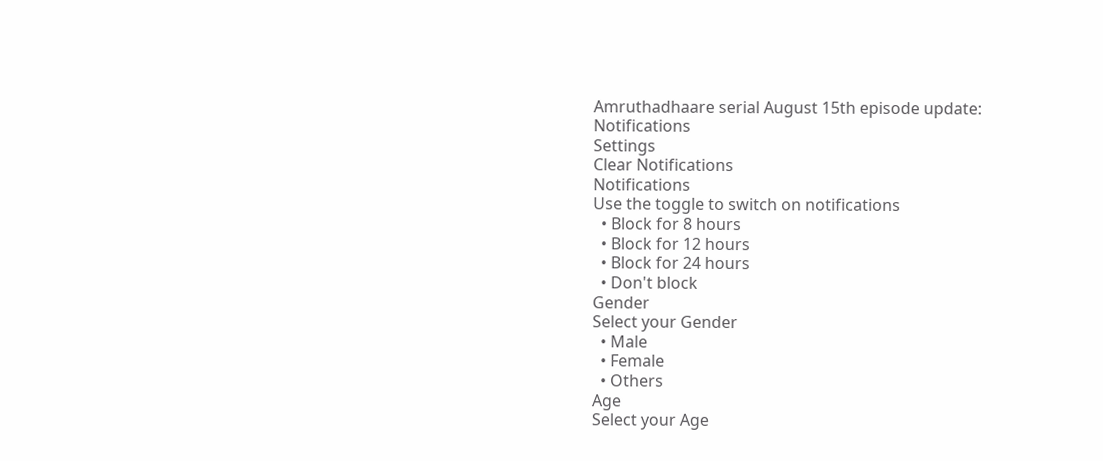Amruthadhaare serial August 15th episode update:
Notifications
Settings
Clear Notifications
Notifications
Use the toggle to switch on notifications
  • Block for 8 hours
  • Block for 12 hours
  • Block for 24 hours
  • Don't block
Gender
Select your Gender
  • Male
  • Female
  • Others
Age
Select your Age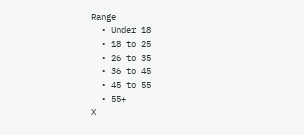Range
  • Under 18
  • 18 to 25
  • 26 to 35
  • 36 to 45
  • 45 to 55
  • 55+
X